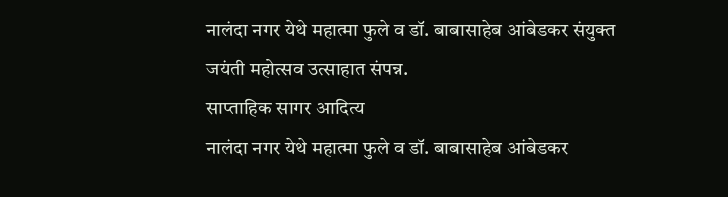नालंदा नगर येथे महात्मा फुले व डॉ. बाबासाहेब आंबेडकर संयुक्त जयंती महोत्सव उत्साहात संपन्न.
साप्ताहिक सागर आदित्य
नालंदा नगर येथे महात्मा फुले व डॉ. बाबासाहेब आंबेडकर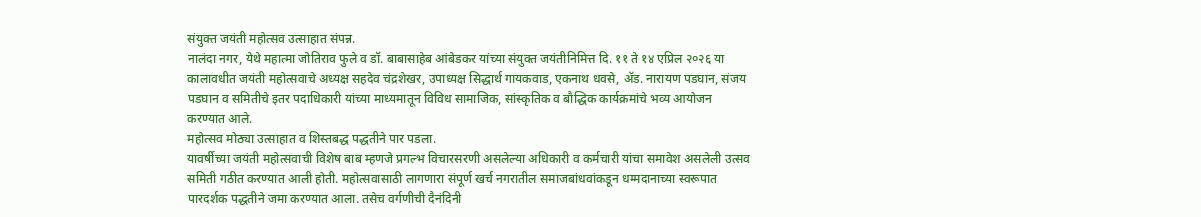संयुक्त जयंती महोत्सव उत्साहात संपन्न.
नालंदा नगर, येथे महात्मा जोतिराव फुले व डॉ. बाबासाहेब आंबेडकर यांच्या संयुक्त जयंतीनिमित्त दि. ११ ते १४ एप्रिल २०२६ या कालावधीत जयंती महोत्सवाचे अध्यक्ष सहदेव चंद्रशेखर, उपाध्यक्ष सिद्धार्थ गायकवाड, एकनाथ धवसे, ॲड. नारायण पडघान, संजय पडघान व समितीचे इतर पदाधिकारी यांच्या माध्यमातून विविध सामाजिक, सांस्कृतिक व बौद्धिक कार्यक्रमांचे भव्य आयोजन करण्यात आले.
महोत्सव मोठ्या उत्साहात व शिस्तबद्ध पद्धतीने पार पडला.
यावर्षीच्या जयंती महोत्सवाची विशेष बाब म्हणजे प्रगल्भ विचारसरणी असलेल्या अधिकारी व कर्मचारी यांचा समावेश असलेली उत्सव समिती गठीत करण्यात आली होती. महोत्सवासाठी लागणारा संपूर्ण खर्च नगरातील समाजबांधवांकडून धम्मदानाच्या स्वरूपात पारदर्शक पद्धतीने जमा करण्यात आला. तसेच वर्गणीची दैनंदिनी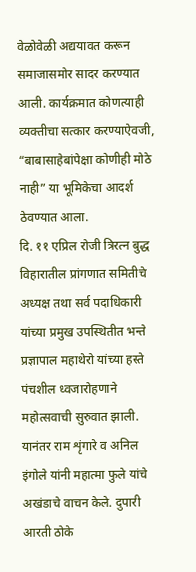वेळोवेळी अद्ययावत करून समाजासमोर सादर करण्यात आली. कार्यक्रमात कोणत्याही व्यक्तीचा सत्कार करण्याऐवजी, “बाबासाहेबांपेक्षा कोणीही मोठे नाही” या भूमिकेचा आदर्श ठेवण्यात आला.
दि. ११ एप्रिल रोजी त्रिरत्न बुद्ध विहारातील प्रांगणात समितीचे अध्यक्ष तथा सर्व पदाधिकारी यांच्या प्रमुख उपस्थितीत भन्ते प्रज्ञापाल महाथेरो यांच्या हस्ते पंचशील ध्वजारोहणाने महोत्सवाची सुरुवात झाली. यानंतर राम शृंगारे व अनिल इंगोले यांनी महात्मा फुले यांचे अखंडाचे वाचन केले. दुपारी आरती ठोके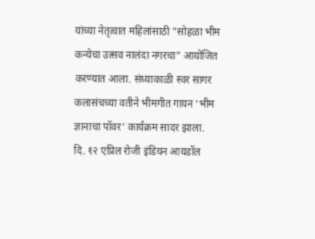यांच्या नेतृत्वात महिलांसाठी "सोहळा भीम कन्येचा उत्सव नालंदा नगरचा" आयोजित करण्यात आला. संध्याकाळी स्वर सागर कलासंचच्या वतीने भीमगीत गायन ‘भीम ज्ञानाचा पॉवर’ कार्यक्रम सादर झाला.
दि. १२ एप्रिल रोजी इंडियन आयडॉल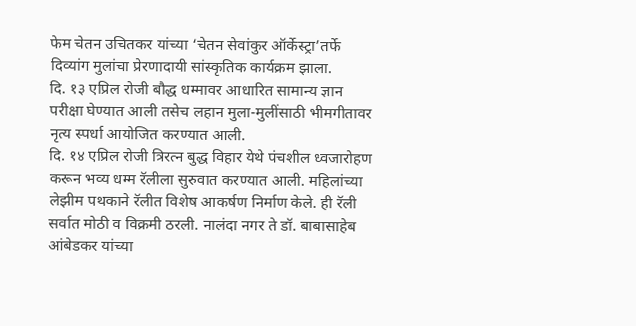फेम चेतन उचितकर यांच्या ‘चेतन सेवांकुर ऑर्केस्ट्रा’तर्फे दिव्यांग मुलांचा प्रेरणादायी सांस्कृतिक कार्यक्रम झाला.
दि. १३ एप्रिल रोजी बौद्ध धम्मावर आधारित सामान्य ज्ञान परीक्षा घेण्यात आली तसेच लहान मुला-मुलींसाठी भीमगीतावर नृत्य स्पर्धा आयोजित करण्यात आली.
दि. १४ एप्रिल रोजी त्रिरत्न बुद्ध विहार येथे पंचशील ध्वजारोहण करून भव्य धम्म रॅलीला सुरुवात करण्यात आली. महिलांच्या लेझीम पथकाने रॅलीत विशेष आकर्षण निर्माण केले. ही रॅली सर्वात मोठी व विक्रमी ठरली. नालंदा नगर ते डॉ. बाबासाहेब आंबेडकर यांच्या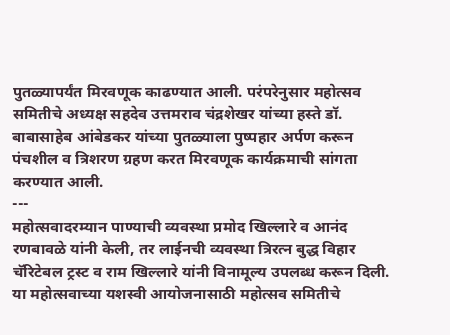पुतळ्यापर्यंत मिरवणूक काढण्यात आली. परंपरेनुसार महोत्सव समितीचे अध्यक्ष सहदेव उत्तमराव चंद्रशेखर यांच्या हस्ते डॉ. बाबासाहेब आंबेडकर यांच्या पुतळ्याला पुष्पहार अर्पण करून पंचशील व त्रिशरण ग्रहण करत मिरवणूक कार्यक्रमाची सांगता करण्यात आली.
---
महोत्सवादरम्यान पाण्याची व्यवस्था प्रमोद खिल्लारे व आनंद रणबावळे यांनी केली, तर लाईनची व्यवस्था त्रिरत्न बुद्ध विहार चॅरिटेबल ट्रस्ट व राम खिल्लारे यांनी विनामूल्य उपलब्ध करून दिली.
या महोत्सवाच्या यशस्वी आयोजनासाठी महोत्सव समितीचे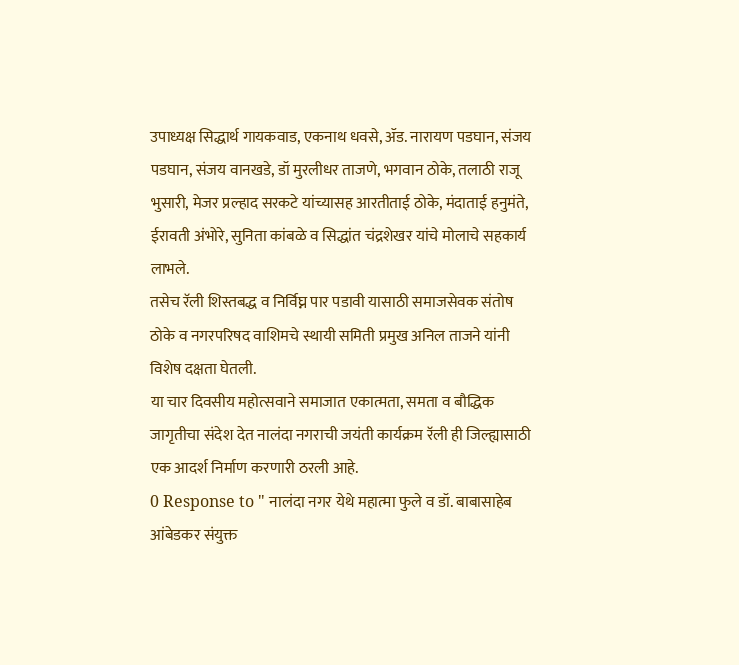उपाध्यक्ष सिद्धार्थ गायकवाड, एकनाथ धवसे, ॲड. नारायण पडघान, संजय पडघान, संजय वानखडे, डॉ मुरलीधर ताजणे, भगवान ठोके, तलाठी राजू भुसारी, मेजर प्रल्हाद सरकटे यांच्यासह आरतीताई ठोके, मंदाताई हनुमंते, ईरावती अंभोरे, सुनिता कांबळे व सिद्धांत चंद्रशेखर यांचे मोलाचे सहकार्य लाभले.
तसेच रॅली शिस्तबद्ध व निर्विघ्न पार पडावी यासाठी समाजसेवक संतोष ठोके व नगरपरिषद वाशिमचे स्थायी समिती प्रमुख अनिल ताजने यांनी विशेष दक्षता घेतली.
या चार दिवसीय महोत्सवाने समाजात एकात्मता, समता व बौद्धिक जागृतीचा संदेश देत नालंदा नगराची जयंती कार्यक्रम रॅली ही जिल्ह्यासाठी एक आदर्श निर्माण करणारी ठरली आहे.
0 Response to " नालंदा नगर येथे महात्मा फुले व डॉ. बाबासाहेब आंबेडकर संयुक्त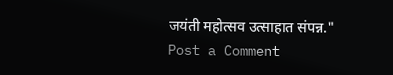जयंती महोत्सव उत्साहात संपन्न."
Post a Comment